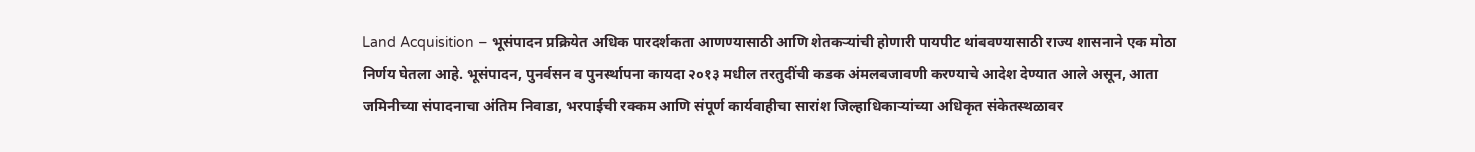Land Acquisition – भूसंपादन प्रक्रियेत अधिक पारदर्शकता आणण्यासाठी आणि शेतकऱ्यांची होणारी पायपीट थांबवण्यासाठी राज्य शासनाने एक मोठा निर्णय घेतला आहे. भूसंपादन, पुनर्वसन व पुनर्स्थापना कायदा २०१३ मधील तरतुदींची कडक अंमलबजावणी करण्याचे आदेश देण्यात आले असून, आता जमिनीच्या संपादनाचा अंतिम निवाडा, भरपाईची रक्कम आणि संपूर्ण कार्यवाहीचा सारांश जिल्हाधिकाऱ्यांच्या अधिकृत संकेतस्थळावर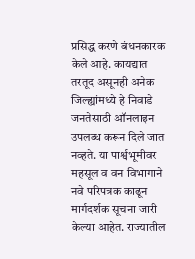प्रसिद्ध करणे बंधनकारक केले आहे. कायद्यात तरतूद असूनही अनेक जिल्ह्यांमध्ये हे निवाडे जनतेसाठी ऑनलाइन उपलब्ध करून दिले जात नव्हते. या पार्श्वभूमीवर महसूल व वन विभागाने नवे परिपत्रक काढून मार्गदर्शक सूचना जारी केल्या आहेत. राज्यातील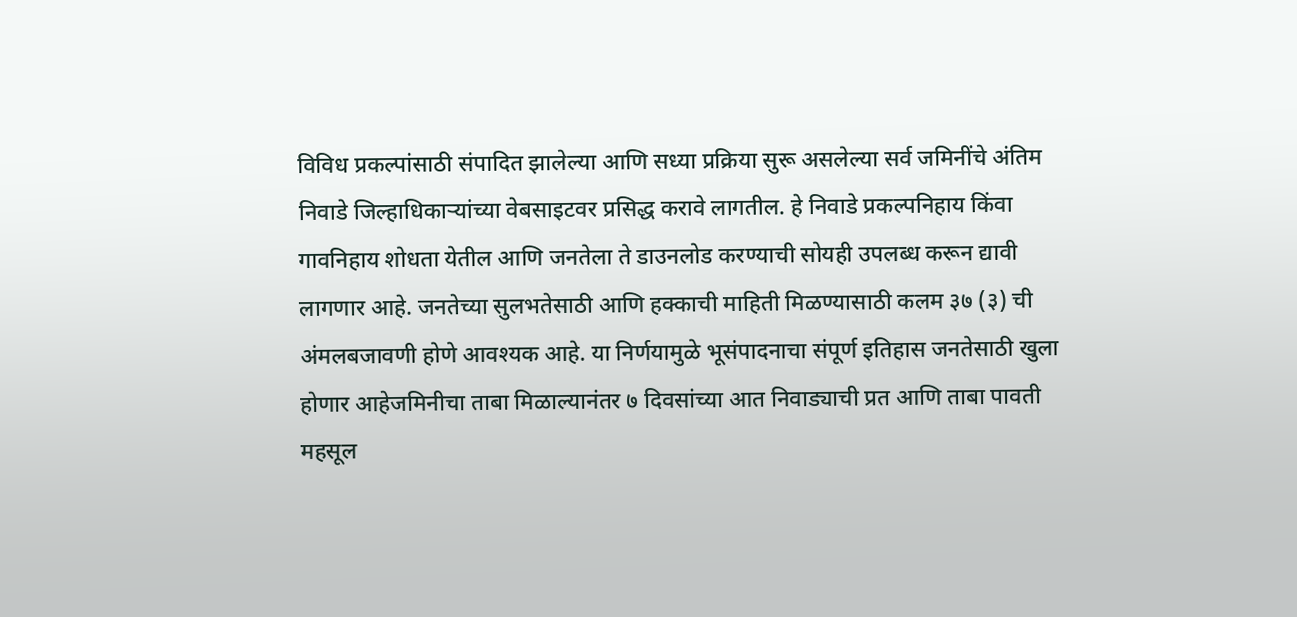विविध प्रकल्पांसाठी संपादित झालेल्या आणि सध्या प्रक्रिया सुरू असलेल्या सर्व जमिनींचे अंतिम निवाडे जिल्हाधिकाऱ्यांच्या वेबसाइटवर प्रसिद्ध करावे लागतील. हे निवाडे प्रकल्पनिहाय किंवा गावनिहाय शोधता येतील आणि जनतेला ते डाउनलोड करण्याची सोयही उपलब्ध करून द्यावी लागणार आहे. जनतेच्या सुलभतेसाठी आणि हक्काची माहिती मिळण्यासाठी कलम ३७ (३) ची अंमलबजावणी होणे आवश्यक आहे. या निर्णयामुळे भूसंपादनाचा संपूर्ण इतिहास जनतेसाठी खुला होणार आहेजमिनीचा ताबा मिळाल्यानंतर ७ दिवसांच्या आत निवाड्याची प्रत आणि ताबा पावती महसूल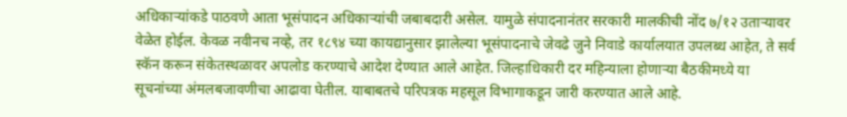अधिकाऱ्यांकडे पाठवणे आता भूसंपादन अधिकाऱ्यांची जबाबदारी असेल. यामुळे संपादनानंतर सरकारी मालकीची नोंद ७/१२ उताऱ्यावर वेळेत होईल. केवळ नवीनच नव्हे, तर १८९४ च्या कायद्यानुसार झालेल्या भूसंपादनाचे जेवढे जुने निवाडे कार्यालयात उपलब्ध आहेत, ते सर्व स्कॅन करून संकेतस्थळावर अपलोड करण्याचे आदेश देण्यात आले आहेत. जिल्हाधिकारी दर महिन्याला होणाऱ्या बैठकीमध्ये या सूचनांच्या अंमलबजावणीचा आढावा घेतील. याबाबतचे परिपत्रक महसूल विभागाकडून जारी करण्यात आले आहे.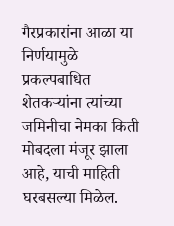गैरप्रकारांना आळा या निर्णयामुळे प्रकल्पबाधित शेतकऱ्यांना त्यांच्या जमिनीचा नेमका किती मोबदला मंजूर झाला आहे, याची माहिती घरबसल्या मिळेल.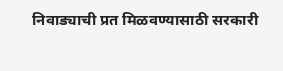निवाड्याची प्रत मिळवण्यासाठी सरकारी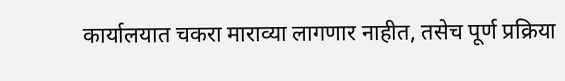कार्यालयात चकरा माराव्या लागणार नाहीत, तसेच पूर्ण प्रक्रिया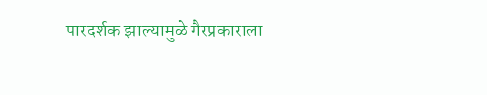पारदर्शक झाल्यामुळे गैरप्रकाराला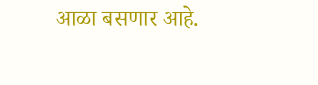आळा बसणार आहे.